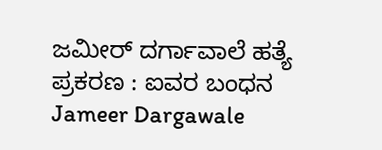ಜಮೀರ್ ದರ್ಗಾವಾಲೆ ಹತ್ಯೆ ಪ್ರಕರಣ : ಐವರ ಬಂಧನ
Jameer Dargawale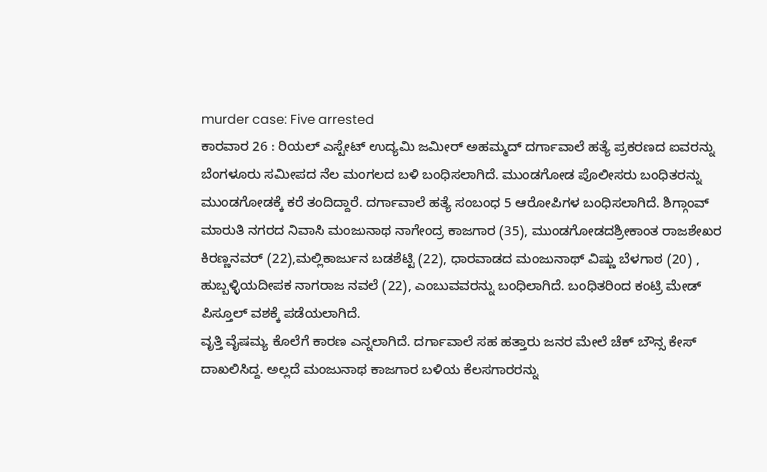murder case: Five arrested
ಕಾರವಾರ 26 : ರಿಯಲ್ ಎಸ್ಟೇಟ್ ಉದ್ಯಮಿ ಜಮೀರ್ ಅಹಮ್ಮದ್ ದರ್ಗಾವಾಲೆ ಹತ್ಯೆ ಪ್ರಕರಣದ ಐವರನ್ನು ಬೆಂಗಳೂರು ಸಮೀಪದ ನೆಲ ಮಂಗಲದ ಬಳಿ ಬಂಧಿಸಲಾಗಿದೆ. ಮುಂಡಗೋಡ ಪೊಲೀಸರು ಬಂಧಿತರನ್ನು ಮುಂಡಗೋಡಕ್ಕೆ ಕರೆ ತಂದಿದ್ದಾರೆ. ದರ್ಗಾವಾಲೆ ಹತ್ಯೆ ಸಂಬಂಧ 5 ಆರೋಪಿಗಳ ಬಂಧಿಸಲಾಗಿದೆ. ಶಿಗ್ಗಾಂವ್ ಮಾರುತಿ ನಗರದ ನಿವಾಸಿ ಮಂಜುನಾಥ ನಾಗೇಂದ್ರ ಕಾಜಗಾರ (35), ಮುಂಡಗೋಡದಶ್ರೀಕಾಂತ ರಾಜಶೇಖರ ಕಿರಣ್ಣನವರ್ (22),ಮಲ್ಲಿಕಾರ್ಜುನ ಬಡಶೆಟ್ಟಿ (22), ಧಾರವಾಡದ ಮಂಜುನಾಥ್ ವಿಷ್ಣು ಬೆಳಗಾಠ (20) , ಹುಬ್ಬಳ್ಳಿಯದೀಪಕ ನಾಗರಾಜ ನವಲೆ (22), ಎಂಬುವವರನ್ನು ಬಂಧಿಲಾಗಿದೆ. ಬಂಧಿತರಿಂದ ಕಂಟ್ರಿ ಮೇಡ್ ಪಿಸ್ತೂಲ್ ವಶಕ್ಕೆ ಪಡೆಯಲಾಗಿದೆ.
ವೃತ್ತಿ ವೈಷಮ್ಯ ಕೊಲೆಗೆ ಕಾರಣ ಎನ್ನಲಾಗಿದೆ. ದರ್ಗಾವಾಲೆ ಸಹ ಹತ್ತಾರು ಜನರ ಮೇಲೆ ಚೆಕ್ ಬೌನ್ಸ ಕೇಸ್ ದಾಖಲಿಸಿದ್ದ. ಅಲ್ಲದೆ ಮಂಜುನಾಥ ಕಾಜಗಾರ ಬಳಿಯ ಕೆಲಸಗಾರರನ್ನು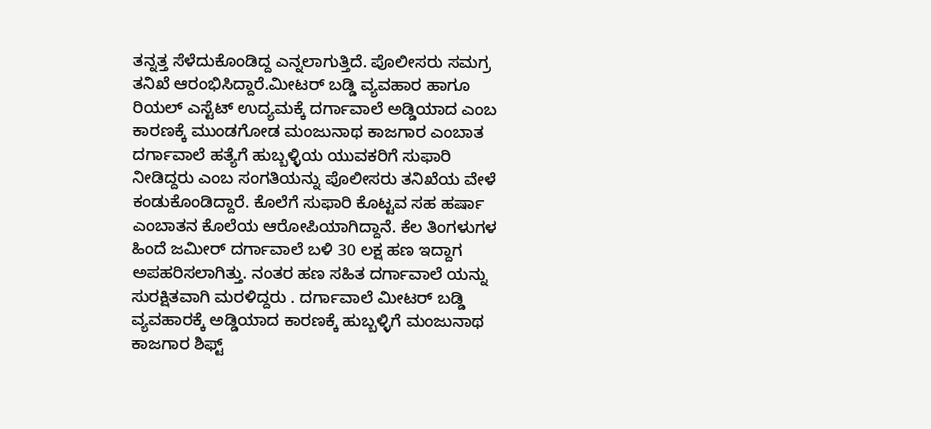ತನ್ನತ್ತ ಸೆಳೆದುಕೊಂಡಿದ್ದ ಎನ್ನಲಾಗುತ್ತಿದೆ. ಪೊಲೀಸರು ಸಮಗ್ರ ತನಿಖೆ ಆರಂಭಿಸಿದ್ದಾರೆ.ಮೀಟರ್ ಬಡ್ಡಿ ವ್ಯವಹಾರ ಹಾಗೂ ರಿಯಲ್ ಎಸ್ಟೆಟ್ ಉದ್ಯಮಕ್ಕೆ ದರ್ಗಾವಾಲೆ ಅಡ್ಡಿಯಾದ ಎಂಬ ಕಾರಣಕ್ಕೆ ಮುಂಡಗೋಡ ಮಂಜುನಾಥ ಕಾಜಗಾರ ಎಂಬಾತ ದರ್ಗಾವಾಲೆ ಹತ್ಯೆಗೆ ಹುಬ್ಬಳ್ಳಿಯ ಯುವಕರಿಗೆ ಸುಫಾರಿ ನೀಡಿದ್ದರು ಎಂಬ ಸಂಗತಿಯನ್ನು ಪೊಲೀಸರು ತನಿಖೆಯ ವೇಳೆ ಕಂಡುಕೊಂಡಿದ್ದಾರೆ. ಕೊಲೆಗೆ ಸುಫಾರಿ ಕೊಟ್ಟವ ಸಹ ಹರ್ಷಾ ಎಂಬಾತನ ಕೊಲೆಯ ಆರೋಪಿಯಾಗಿದ್ದಾನೆ. ಕೆಲ ತಿಂಗಳುಗಳ ಹಿಂದೆ ಜಮೀರ್ ದರ್ಗಾವಾಲೆ ಬಳಿ 30 ಲಕ್ಷ ಹಣ ಇದ್ದಾಗ ಅಪಹರಿಸಲಾಗಿತ್ತು. ನಂತರ ಹಣ ಸಹಿತ ದರ್ಗಾವಾಲೆ ಯನ್ನು ಸುರಕ್ಷಿತವಾಗಿ ಮರಳಿದ್ದರು . ದರ್ಗಾವಾಲೆ ಮೀಟರ್ ಬಡ್ಡಿ ವ್ಯವಹಾರಕ್ಕೆ ಅಡ್ಡಿಯಾದ ಕಾರಣಕ್ಕೆ ಹುಬ್ಬಳ್ಳಿಗೆ ಮಂಜುನಾಥ ಕಾಜಗಾರ ಶಿಫ್ಟ್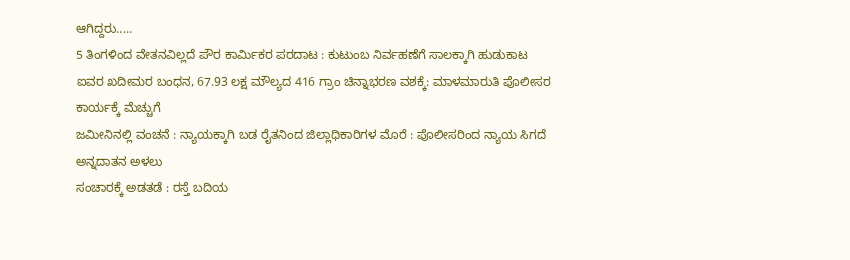ಆಗಿದ್ದರು.....
5 ತಿಂಗಳಿಂದ ವೇತನವಿಲ್ಲದೆ ಪೌರ ಕಾರ್ಮಿಕರ ಪರದಾಟ : ಕುಟುಂಬ ನಿರ್ವಹಣೆಗೆ ಸಾಲಕ್ಕಾಗಿ ಹುಡುಕಾಟ
ಐವರ ಖದೀಮರ ಬಂಧನ, 67.93 ಲಕ್ಷ ಮೌಲ್ಯದ 416 ಗ್ರಾಂ ಚಿನ್ನಾಭರಣ ವಶಕ್ಕೆ: ಮಾಳಮಾರುತಿ ಪೊಲೀಸರ ಕಾರ್ಯಕ್ಕೆ ಮೆಚ್ಚುಗೆ
ಜಮೀನಿನಲ್ಲಿ ವಂಚನೆ : ನ್ಯಾಯಕ್ಕಾಗಿ ಬಡ ರೈತನಿಂದ ಜಿಲ್ಲಾಧಿಕಾರಿಗಳ ಮೊರೆ : ಪೊಲೀಸರಿಂದ ನ್ಯಾಯ ಸಿಗದೆ ಅನ್ನದಾತನ ಅಳಲು
ಸಂಚಾರಕ್ಕೆ ಅಡತಡೆ : ರಸ್ತೆ ಬದಿಯ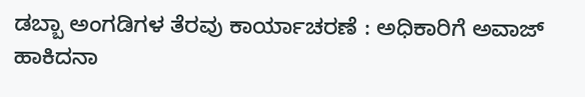ಡಬ್ಬಾ ಅಂಗಡಿಗಳ ತೆರವು ಕಾರ್ಯಾಚರಣೆ : ಅಧಿಕಾರಿಗೆ ಅವಾಜ್ ಹಾಕಿದನಾ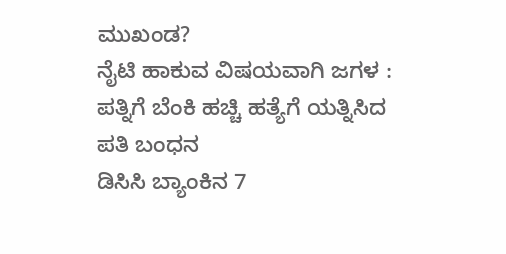ಮುಖಂಡ?
ನೈಟಿ ಹಾಕುವ ವಿಷಯವಾಗಿ ಜಗಳ : ಪತ್ನಿಗೆ ಬೆಂಕಿ ಹಚ್ಚಿ ಹತ್ಯೆಗೆ ಯತ್ನಿಸಿದ ಪತಿ ಬಂಧನ
ಡಿಸಿಸಿ ಬ್ಯಾಂಕಿನ 7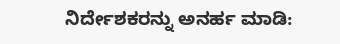ನಿರ್ದೇಶಕರನ್ನು ಅನರ್ಹ ಮಾಡಿ: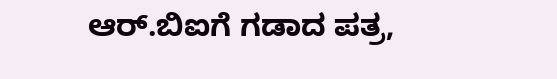ಆರ್.ಬಿಐಗೆ ಗಡಾದ ಪತ್ರ,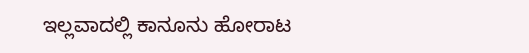ಇಲ್ಲವಾದಲ್ಲಿ ಕಾನೂನು ಹೋರಾಟ